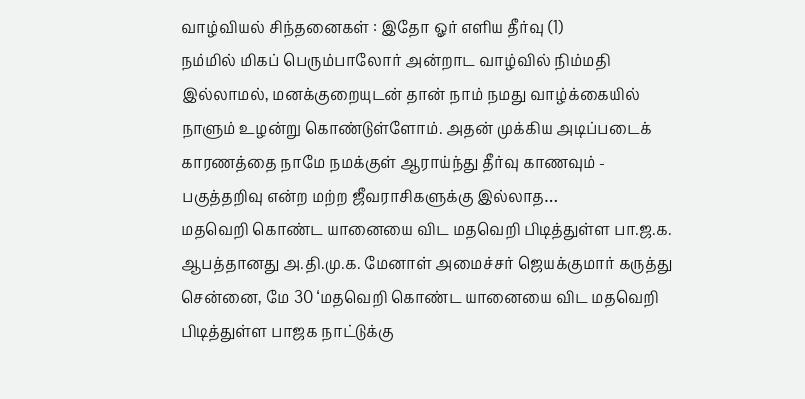வாழ்வியல் சிந்தனைகள் : இதோ ஓர் எளிய தீர்வு (1)
நம்மில் மிகப் பெரும்பாலோர் அன்றாட வாழ்வில் நிம்மதி இல்லாமல், மனக்குறையுடன் தான் நாம் நமது வாழ்க்கையில் நாளும் உழன்று கொண்டுள்ளோம். அதன் முக்கிய அடிப்படைக் காரணத்தை நாமே நமக்குள் ஆராய்ந்து தீர்வு காணவும் - பகுத்தறிவு என்ற மற்ற ஜீவராசிகளுக்கு இல்லாத…
மதவெறி கொண்ட யானையை விட மதவெறி பிடித்துள்ள பா.ஜ.க. ஆபத்தானது அ.தி.மு.க. மேனாள் அமைச்சர் ஜெயக்குமார் கருத்து
சென்னை, மே 30 ‘மதவெறி கொண்ட யானையை விட மதவெறி பிடித்துள்ள பாஜக நாட்டுக்கு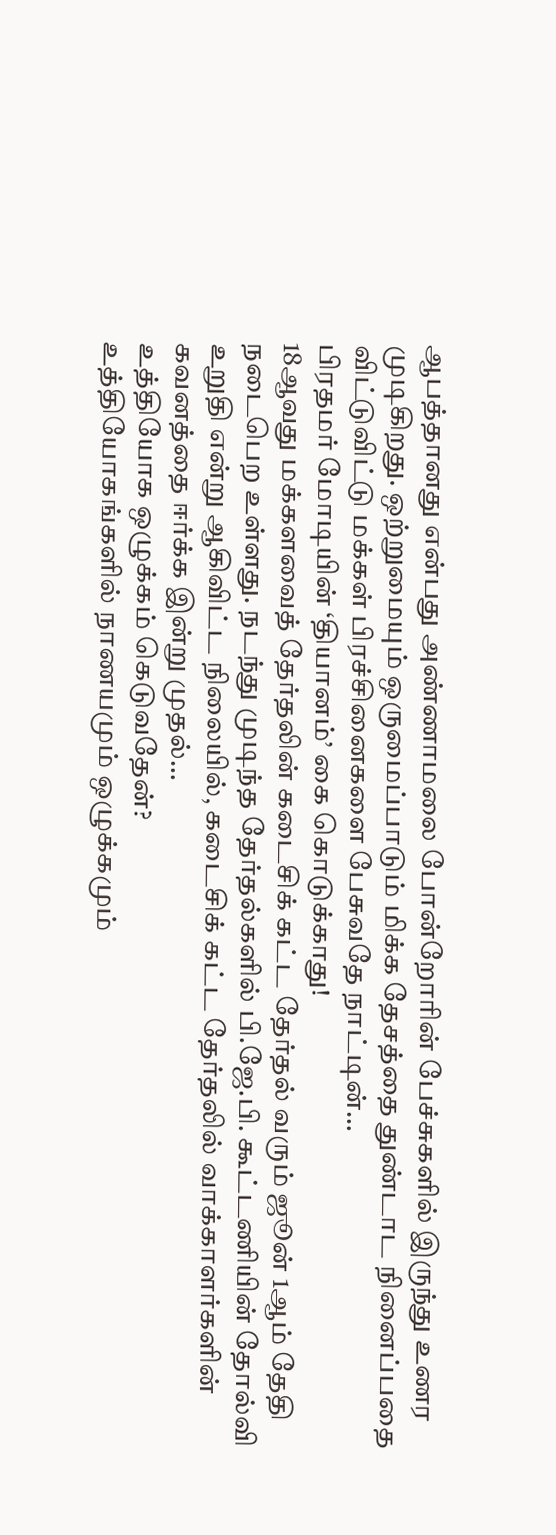ஆபத்தானது என்பது அண்ணாமலை போன்றோரின் பேச்சுகளில் இருந்து உணர முடிகிறது. ஒற்றுமையும் ஒருமைப்பாடும் மிக்க தேசத்தை துண்டாட நினைப்பதை விட்டுவிட்டு மக்கள் பிரச்சினைகளை பேசுவதே நாட்டின்…
பிரதமர் மோடியின் ‘தியானம்’ கை கொடுக்காது!
18ஆவது மக்களவைத் தேர்தலின் கடைசிக் கட்ட தேர்தல் வரும் ஜூன் 1ஆம் தேதி நடைபெற உள்ளது. நடந்து முடிந்த தேர்தல்களில் பி.ஜே.பி. கூட்டணியின் தோல்வி உறுதி என்று ஆகிவிட்ட நிலையில், கடைசிக் கட்ட தேர்தலில் வாக்காளர்களின் கவனத்தை ஈர்க்க இன்று முதல்…
உத்தியோக ஒழுக்கம் கெடுவதேன்?
உத்தியோகங்களில் நாணயமும் ஒழுக்கமும்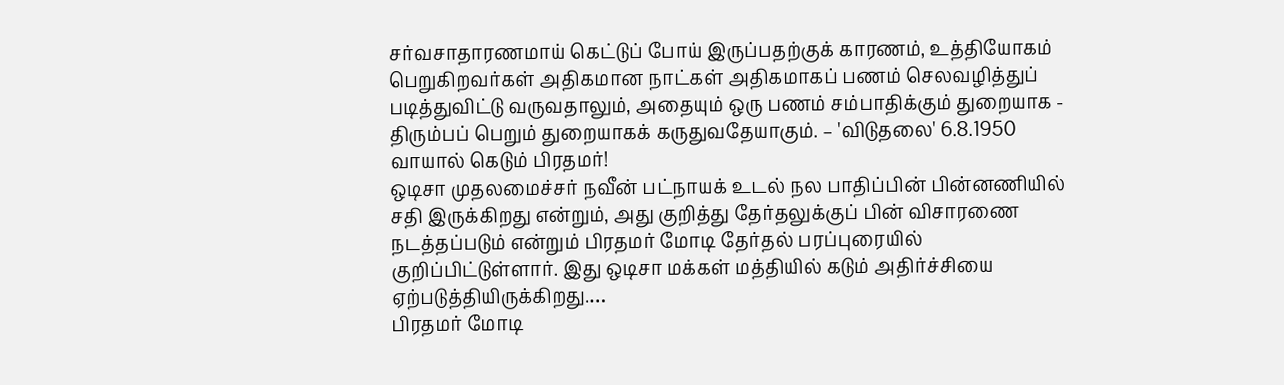சர்வசாதாரணமாய் கெட்டுப் போய் இருப்பதற்குக் காரணம், உத்தியோகம் பெறுகிறவர்கள் அதிகமான நாட்கள் அதிகமாகப் பணம் செலவழித்துப் படித்துவிட்டு வருவதாலும், அதையும் ஒரு பணம் சம்பாதிக்கும் துறையாக - திரும்பப் பெறும் துறையாகக் கருதுவதேயாகும். – 'விடுதலை' 6.8.1950
வாயால் கெடும் பிரதமர்!
ஒடிசா முதலமைச்சர் நவீன் பட்நாயக் உடல் நல பாதிப்பின் பின்னணியில் சதி இருக்கிறது என்றும், அது குறித்து தேர்தலுக்குப் பின் விசாரணை நடத்தப்படும் என்றும் பிரதமர் மோடி தேர்தல் பரப்புரையில் குறிப்பிட்டுள்ளார். இது ஒடிசா மக்கள் மத்தியில் கடும் அதிர்ச்சியை ஏற்படுத்தியிருக்கிறது.…
பிரதமர் மோடி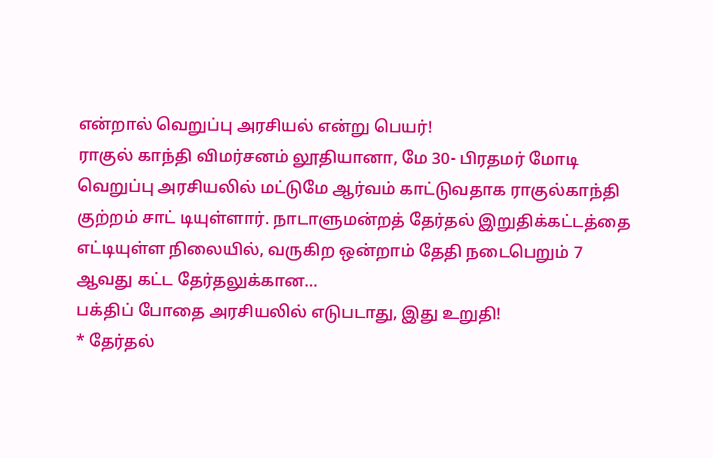என்றால் வெறுப்பு அரசியல் என்று பெயர்!
ராகுல் காந்தி விமர்சனம் லூதியானா, மே 30- பிரதமர் மோடி வெறுப்பு அரசியலில் மட்டுமே ஆர்வம் காட்டுவதாக ராகுல்காந்தி குற்றம் சாட் டியுள்ளார். நாடாளுமன்றத் தேர்தல் இறுதிக்கட்டத்தை எட்டியுள்ள நிலையில், வருகிற ஒன்றாம் தேதி நடைபெறும் 7 ஆவது கட்ட தேர்தலுக்கான…
பக்திப் போதை அரசியலில் எடுபடாது, இது உறுதி!
* தேர்தல்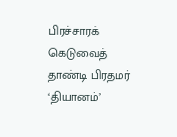பிரச்சாரக் கெடுவைத் தாண்டி பிரதமர் ‘தியானம்’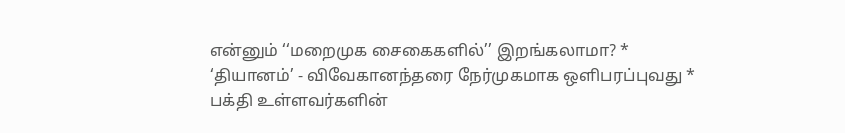என்னும் ‘‘மறைமுக சைகைகளில்’’ இறங்கலாமா? * ‘தியானம்’ - விவேகானந்தரை நேர்முகமாக ஒளிபரப்புவது * பக்தி உள்ளவர்களின்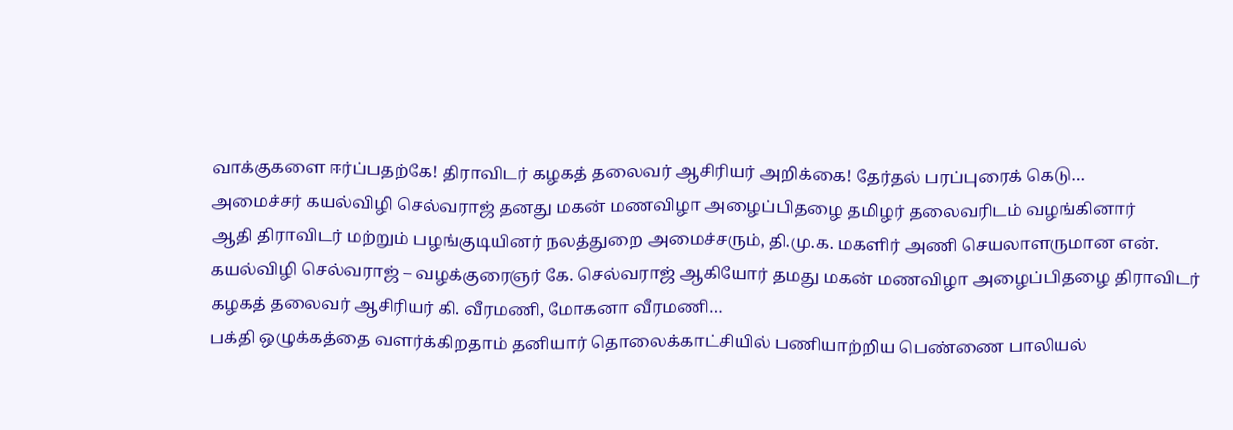வாக்குகளை ஈர்ப்பதற்கே! திராவிடர் கழகத் தலைவர் ஆசிரியர் அறிக்கை! தேர்தல் பரப்புரைக் கெடு…
அமைச்சர் கயல்விழி செல்வராஜ் தனது மகன் மணவிழா அழைப்பிதழை தமிழர் தலைவரிடம் வழங்கினார்
ஆதி திராவிடர் மற்றும் பழங்குடியினர் நலத்துறை அமைச்சரும், தி.மு.க. மகளிர் அணி செயலாளருமான என். கயல்விழி செல்வராஜ் – வழக்குரைஞர் கே. செல்வராஜ் ஆகியோர் தமது மகன் மணவிழா அழைப்பிதழை திராவிடர் கழகத் தலைவர் ஆசிரியர் கி. வீரமணி, மோகனா வீரமணி…
பக்தி ஒழுக்கத்தை வளர்க்கிறதாம் தனியார் தொலைக்காட்சியில் பணியாற்றிய பெண்ணை பாலியல்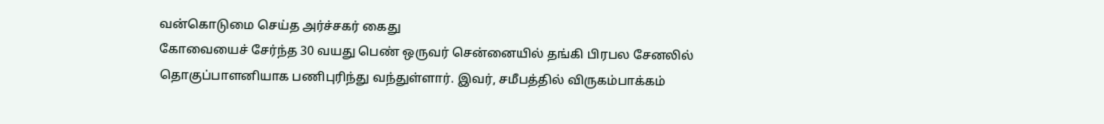வன்கொடுமை செய்த அர்ச்சகர் கைது
கோவையைச் சேர்ந்த 30 வயது பெண் ஒருவர் சென்னையில் தங்கி பிரபல சேனலில் தொகுப்பாளனியாக பணிபுரிந்து வந்துள்ளார். இவர், சமீபத்தில் விருகம்பாக்கம்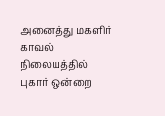அனைத்து மகளிர் காவல் நிலையத்தில் புகார் ஒன்றை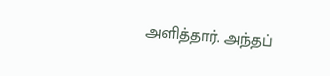அளித்தார். அந்தப்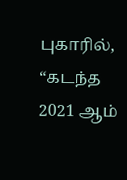புகாரில், “கடந்த 2021 ஆம்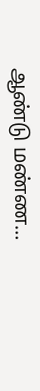ஆண்டு மண்ண…